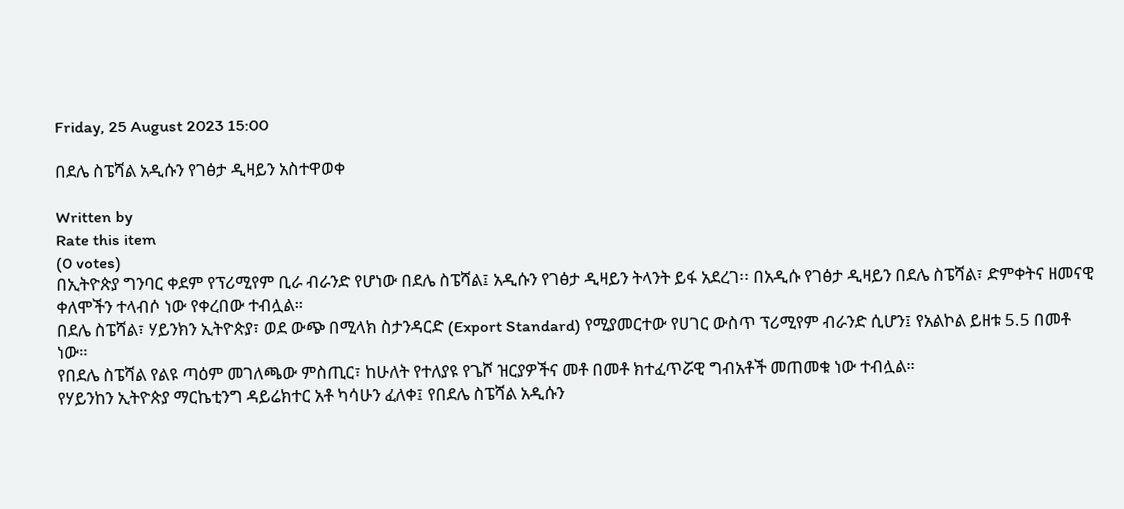Friday, 25 August 2023 15:00

በደሌ ስፔሻል አዲሱን የገፅታ ዲዛይን አስተዋወቀ

Written by
Rate this item
(0 votes)
በኢትዮጵያ ግንባር ቀደም የፕሪሚየም ቢራ ብራንድ የሆነው በደሌ ስፔሻል፤ አዲሱን የገፅታ ዲዛይን ትላንት ይፋ አደረገ፡፡ በአዲሱ የገፅታ ዲዛይን በደሌ ስፔሻል፣ ድምቀትና ዘመናዊ ቀለሞችን ተላብሶ ነው የቀረበው ተብሏል።
በደሌ ስፔሻል፣ ሃይንክን ኢትዮጵያ፣ ወደ ውጭ በሚላክ ስታንዳርድ (Export Standard) የሚያመርተው የሀገር ውስጥ ፕሪሚየም ብራንድ ሲሆን፤ የአልኮል ይዘቱ 5.5 በመቶ ነው።
የበደሌ ስፔሻል የልዩ ጣዕም መገለጫው ምስጢር፣ ከሁለት የተለያዩ የጌሾ ዝርያዎችና መቶ በመቶ ክተፈጥሯዊ ግብአቶች መጠመቁ ነው ተብሏል።
የሃይንከን ኢትዮጵያ ማርኬቲንግ ዳይሬክተር አቶ ካሳሁን ፈለቀ፤ የበደሌ ስፔሻል አዲሱን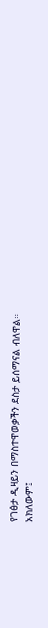የገፅታ ዲዛይን በማስተዋወቃችን ደስታ ይሰማናል ብለዋል። አክለውም፤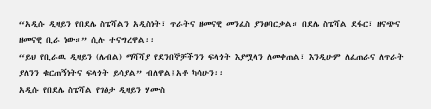“አዲሱ ዲዛይን የበደሌ ስፔሻልን አዲስነት፣ ጥራትና ዘመናዊ መንፈስ ያንፀባርቃል። በደሌ ስፔሻል ደፋር፣ ዘናጭና ዘመናዊ ቢራ ነው።” ሲሉ ተናግረዋል፡፡
“ይህ የቢራዉ ዲዛይን (ሌብል) ማሻሻያ የደንበኞቻችንን ፍላጎት እያሟላን ለመቀጠል፣ እንዲሁም ለፈጠራና ለጥራት ያለንን ቁርጠኝነትና ፍላጎት ይሳያል” ብለዋል፤አቶ ካሳሁን፡፡
አዲሱ የበደሌ ስፔሻል የገፅታ ዲዛይን ሃሙስ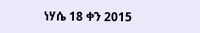ነሃሴ 18 ቀን 2015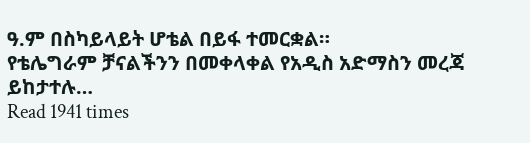ዓ.ም በስካይላይት ሆቴል በይፋ ተመርቋል።
የቴሌግራም ቻናልችንን በመቀላቀል የአዲስ አድማስን መረጃ ይከታተሉ…
Read 1941 times